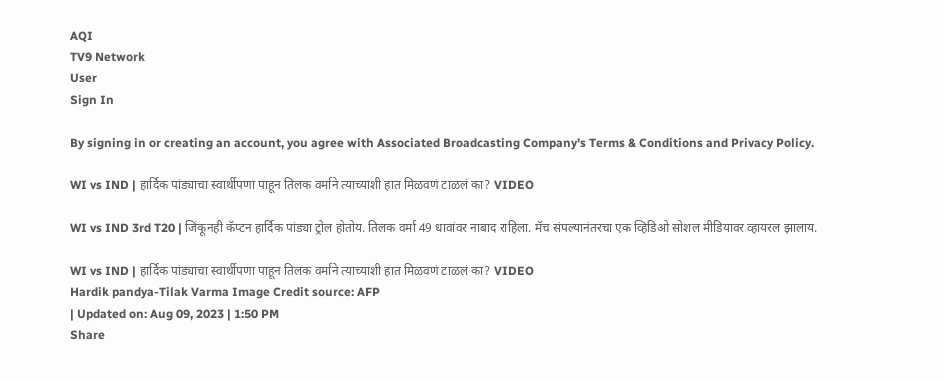AQI
TV9 Network
User
Sign In

By signing in or creating an account, you agree with Associated Broadcasting Company's Terms & Conditions and Privacy Policy.

WI vs IND | हार्दिक पांड्याचा स्वार्थीपणा पाहून तिलक वर्माने त्याच्याशी हात मिळवणं टाळलं का? VIDEO

WI vs IND 3rd T20 | जिंकूनही कॅप्टन हार्दिक पांड्या ट्रोल होतोय. तिलक वर्मा 49 धावांवर नाबाद राहिला. मॅच संपल्यानंतरचा एक व्हिडिओ सोशल मीडियावर व्हायरल झालाय.

WI vs IND | हार्दिक पांड्याचा स्वार्थीपणा पाहून तिलक वर्माने त्याच्याशी हात मिळवणं टाळलं का? VIDEO
Hardik pandya-Tilak Varma Image Credit source: AFP
| Updated on: Aug 09, 2023 | 1:50 PM
Share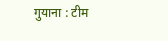गुयाना : टीम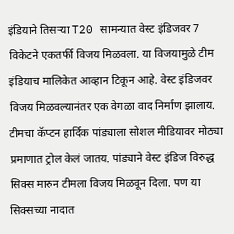इंडियाने तिसऱ्या T20 सामन्यात वेस्ट इंडिजवर 7 विकेटने एकतर्फी विजय मिळवला. या विजयामुळे टीम इंडियाच मालिकेत आव्हान टिकून आहे. वेस्ट इंडिजवर विजय मिळवल्यानंतर एक वेगळा वाद निर्माण झालाय. टीमचा कॅप्टन हार्दिक पांड्याला सोशल मीडियावर मोठ्या प्रमाणात ट्रोल केलं जातय. पांड्याने वेस्ट इंडिज विरुद्ध सिक्स मारुन टीमला विजय मिळवून दिला. पण या सिक्सच्या नादात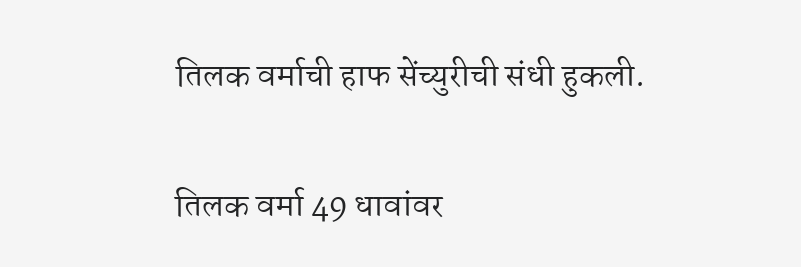तिलक वर्माची हाफ सेंच्युरीची संधी हुकली.

तिलक वर्मा 49 धावांवर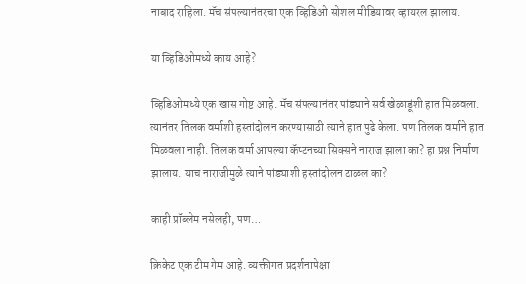नाबाद राहिला. मॅच संपल्यानंतरचा एक व्हिडिओ सोशल मीडियावर व्हायरल झालाय.

या व्हिडिओमध्ये काय आहे?

व्हिडिओमध्ये एक खास गोष्ट आहे. मॅच संपल्यानंतर पांड्याने सर्व खेळाडूंशी हात मिळवला. त्यानंतर तिलक वर्माशी हस्तांदोलन करण्यासाठी त्याने हात पुढे केला. पण तिलक वर्माने हात मिळवला नाही. तिलक वर्मा आपल्या कॅप्टनच्या सिक्सने नाराज झाला का? हा प्रश्न निर्माण झालाय. याच नाराजीमुळे त्याने पांड्याशी हस्तांदोलन टाळल का?

काही प्रॉब्लेम नसेलही, पण…

क्रिकेट एक टीम गेम आहे. व्यक्तीगत प्रदर्शनापेक्षा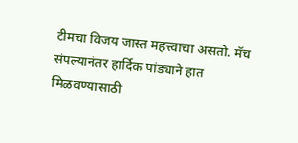टीमचा विजय जास्त महत्त्वाचा असतो. मॅच संपल्यानंतर हार्दिक पांड्याने हात मिळवण्यासाठी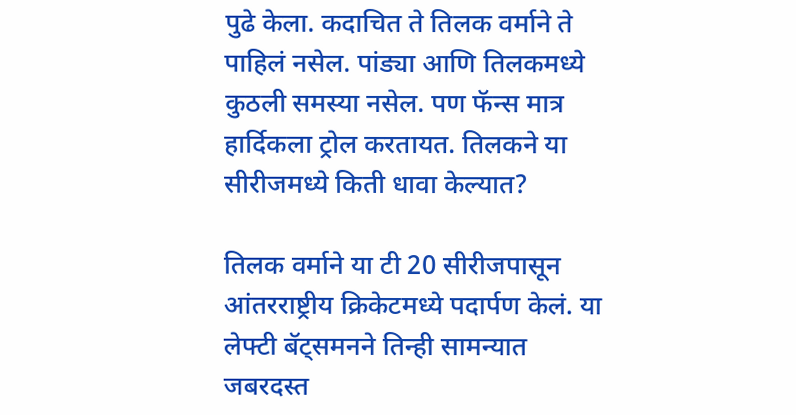पुढे केला. कदाचित ते तिलक वर्माने ते पाहिलं नसेल. पांड्या आणि तिलकमध्ये कुठली समस्या नसेल. पण फॅन्स मात्र हार्दिकला ट्रोल करतायत. तिलकने या सीरीजमध्ये किती धावा केल्यात?

तिलक वर्माने या टी 20 सीरीजपासून आंतरराष्ट्रीय क्रिकेटमध्ये पदार्पण केलं. या लेफ्टी बॅट्समनने तिन्ही सामन्यात जबरदस्त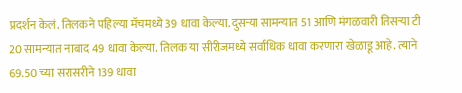प्रदर्शन केलं. तिलकने पहिल्या मॅचमध्ये 39 धावा केल्या. दुसऱ्या सामन्यात 51 आणि मंगळवारी तिसऱ्या टी 20 सामन्यात नाबाद 49 धावा केल्या. तिलक या सीरीजमध्ये सर्वाधिक धावा करणारा खेळाडू आहे. त्याने 69.50 च्या सरासरीने 139 धावा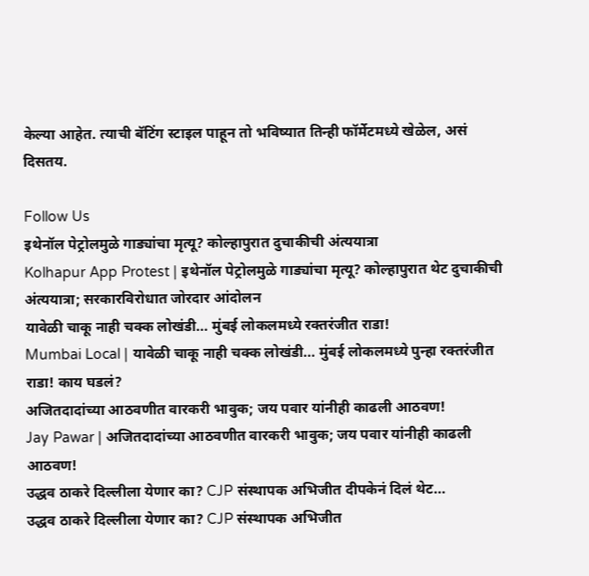केल्या आहेत. त्याची बॅटिंग स्टाइल पाहून तो भविष्यात तिन्ही फॉर्मेटमध्ये खेळेल, असं दिसतय.

Follow Us
इथेनॉल पेट्रोलमुळे गाड्यांचा मृत्यू? कोल्हापुरात दुचाकीची अंत्ययात्रा
Kolhapur App Protest | इथेनॉल पेट्रोलमुळे गाड्यांचा मृत्यू? कोल्हापुरात थेट दुचाकीची अंत्ययात्रा; सरकारविरोधात जोरदार आंदोलन
यावेळी चाकू नाही चक्क लोखंडी... मुंबई लोकलमध्ये रक्तरंजीत राडा!
Mumbai Local | यावेळी चाकू नाही चक्क लोखंडी... मुंबई लोकलमध्ये पुन्हा रक्तरंजीत राडा! काय घडलं?
अजितदादांच्या आठवणीत वारकरी भावुक; जय पवार यांनीही काढली आठवण!
Jay Pawar | अजितदादांच्या आठवणीत वारकरी भावुक; जय पवार यांनीही काढली आठवण!
उद्धव ठाकरे दिल्लीला येणार का? CJP संस्थापक अभिजीत दीपकेनं दिलं थेट...
उद्धव ठाकरे दिल्लीला येणार का? CJP संस्थापक अभिजीत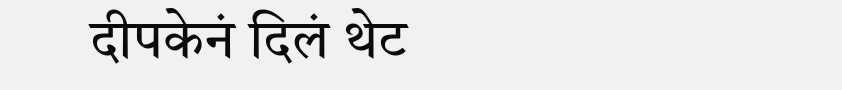दीपकेनं दिलं थेट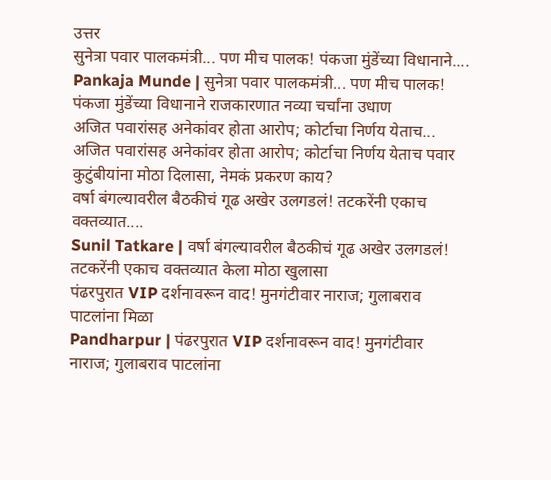उत्तर
सुनेत्रा पवार पालकमंत्री... पण मीच पालक! पंकजा मुंडेंच्या विधानाने....
Pankaja Munde | सुनेत्रा पवार पालकमंत्री... पण मीच पालक! पंकजा मुंडेंच्या विधानाने राजकारणात नव्या चर्चांना उधाण
अजित पवारांसह अनेकांवर होता आरोप; कोर्टाचा निर्णय येताच...
अजित पवारांसह अनेकांवर होता आरोप; कोर्टाचा निर्णय येताच पवार कुटुंबीयांना मोठा दिलासा, नेमकं प्रकरण काय?
वर्षा बंगल्यावरील बैठकीचं गूढ अखेर उलगडलं! तटकरेंनी एकाच वक्तव्यात....
Sunil Tatkare | वर्षा बंगल्यावरील बैठकीचं गूढ अखेर उलगडलं! तटकरेंनी एकाच वक्तव्यात केला मोठा खुलासा
पंढरपुरात VIP दर्शनावरून वाद! मुनगंटीवार नाराज; गुलाबराव पाटलांना मिळा
Pandharpur | पंढरपुरात VIP दर्शनावरून वाद! मुनगंटीवार नाराज; गुलाबराव पाटलांना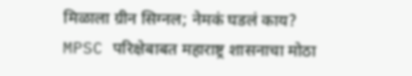मिळाला ग्रीन सिग्नल; नेमकं घडलं काय?
MPSC परिक्षेबाबत महाराष्ट्र शासनाचा मोठा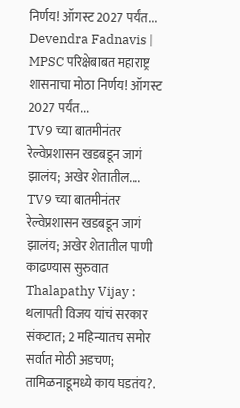निर्णय! ऑगस्ट 2027 पर्यंत...
Devendra Fadnavis | MPSC परिक्षेबाबत महाराष्ट्र शासनाचा मोठा निर्णय! ऑगस्ट 2027 पर्यंत...
TV9 च्या बातमीनंतर रेल्वेप्रशासन खडबडून जागं झालंय; अखेर शेतातील....
TV9 च्या बातमीनंतर रेल्वेप्रशासन खडबडून जागं झालंय; अखेर शेतातील पाणी काढण्यास सुरुवात
Thalapathy Vijay : थलापती विजय यांचं सरकार संकटात; 2 महिन्यातच समोर सर्वात मोठी अडचण; तामिळनाडूमध्ये काय घडतंय?.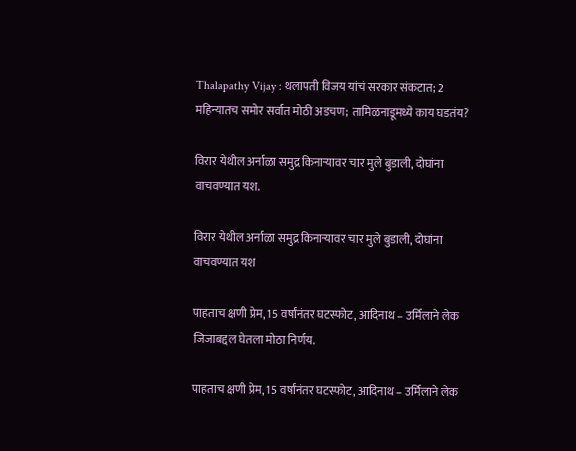Thalapathy Vijay : थलापती विजय यांचं सरकार संकटात; 2 महिन्यातच समोर सर्वात मोठी अडचण; तामिळनाडूमध्ये काय घडतंय?

विरार येथील अर्नाळा समुद्र किनाऱ्यावर चार मुले बुडाली, दोघांना वाचवण्यात यश.

विरार येथील अर्नाळा समुद्र किनाऱ्यावर चार मुले बुडाली, दोघांना वाचवण्यात यश

पाहताच क्षणी प्रेम, 15 वर्षांनंतर घटस्फोट, आदिनाथ – उर्मिलाने लेक जिजाबद्दल घेतला मोठा निर्णय.

पाहताच क्षणी प्रेम, 15 वर्षांनंतर घटस्फोट, आदिनाथ – उर्मिलाने लेक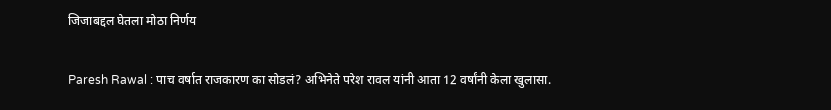जिजाबद्दल घेतला मोठा निर्णय

Paresh Rawal : पाच वर्षात राजकारण का सोडलं? अभिनेते परेश रावल यांनी आता 12 वर्षांनी केला खुलासा.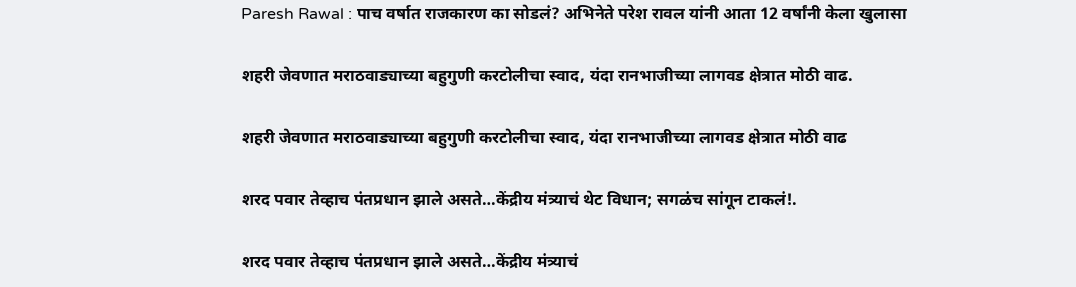Paresh Rawal : पाच वर्षात राजकारण का सोडलं? अभिनेते परेश रावल यांनी आता 12 वर्षांनी केला खुलासा

शहरी जेवणात मराठवाड्याच्या बहुगुणी करटोलीचा स्वाद, यंदा रानभाजीच्या लागवड क्षेत्रात मोठी वाढ.

शहरी जेवणात मराठवाड्याच्या बहुगुणी करटोलीचा स्वाद, यंदा रानभाजीच्या लागवड क्षेत्रात मोठी वाढ

शरद पवार तेव्हाच पंतप्रधान झाले असते…केंद्रीय मंत्र्याचं थेट विधान; सगळंच सांगून टाकलं!.

शरद पवार तेव्हाच पंतप्रधान झाले असते…केंद्रीय मंत्र्याचं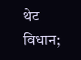थेट विधान;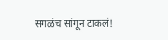सगळंच सांगून टाकलं!